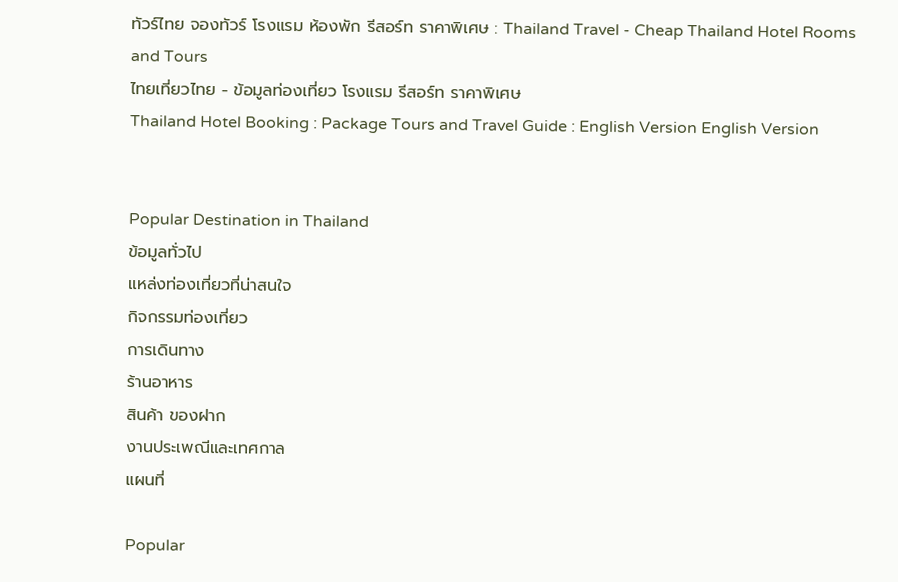ทัวร์ไทย จองทัวร์ โรงแรม ห้องพัก รีสอร์ท ราคาพิเศษ : Thailand Travel - Cheap Thailand Hotel Rooms and Tours
ไทยเที่ยวไทย - ข้อมูลท่องเที่ยว โรงแรม รีสอร์ท ราคาพิเศษ
Thailand Hotel Booking : Package Tours and Travel Guide : English Version English Version


Popular Destination in Thailand
ข้อมูลทั่วไป
แหล่งท่องเที่ยวที่น่าสนใจ
กิจกรรมท่องเที่ยว
การเดินทาง
ร้านอาหาร
สินค้า ของฝาก
งานประเพณีและเทศกาล
แผนที่

Popular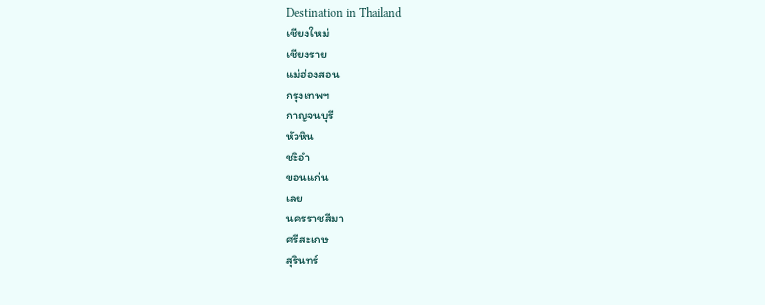Destination in Thailand
เชียงใหม่
เชียงราย
แม่ฮ่องสอน
กรุงเทพฯ
กาญจนบุรี
หัวหิน
ชะิอำ
ขอนแก่น
เลย
นครราชสีมา
ศรีสะเกษ
สุรินทร์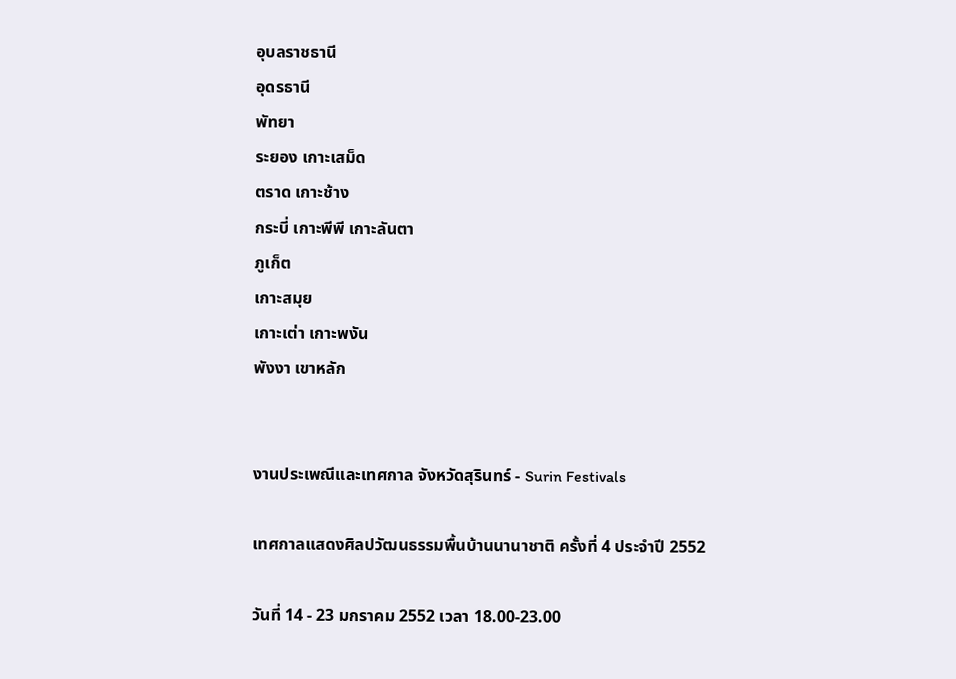อุบลราชธานี
อุดรธานี
พัทยา
ระยอง เกาะเสม็ด
ตราด เกาะช้าง
กระบี่ เกาะพีพี เกาะลันตา
ภูเก็ต
เกาะสมุย
เกาะเต่า เกาะพงัน
พังงา เขาหลัก


งานประเพณีและเทศกาล จังหวัดสุรินทร์ - Surin Festivals

เทศกาลแสดงศิลปวัฒนธรรมพื้นบ้านนานาชาติ ครั้งที่ 4 ประจำปี 2552

วันที่ 14 - 23 มกราคม 2552 เวลา 18.00-23.00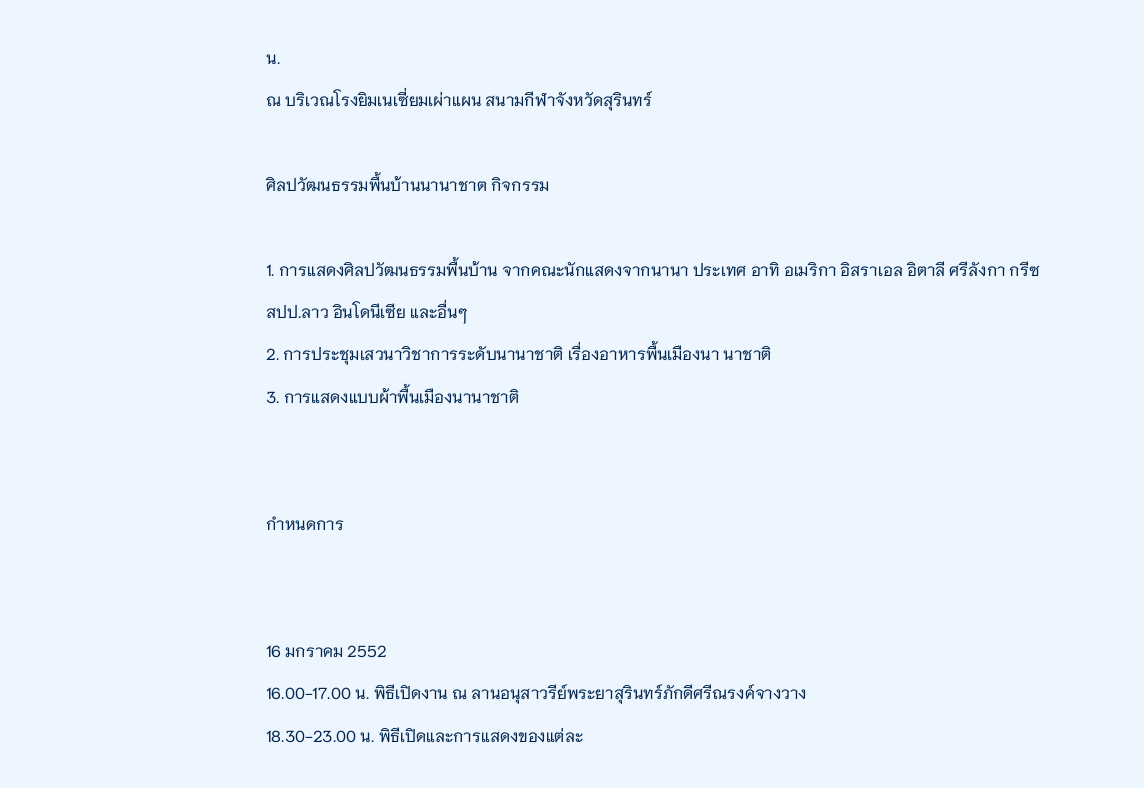น.
ณ บริเวณโรงยิมเนเซี่ยมเผ่าแผน สนามกีฬาจังหวัดสุรินทร์

ศิลปวัฒนธรรมพื้นบ้านนานาชาต กิจกรรม

1. การแสดงศิลปวัฒนธรรมพื้นบ้าน จากคณะนักแสดงจากนานา ประเทศ อาทิ อเมริกา อิสราเอล อิตาลี ศรีลังกา กรีซ สปป.ลาว อินโดนีเซีย และอื่นๆ
2. การประชุมเสวนาวิชาการระดับนานาชาติ เรื่องอาหารพื้นเมืองนา นาชาติ
3. การแสดงแบบผ้าพื้นเมืองนานาชาติ


กำหนดการ


16 มกราคม 2552
16.00-17.00 น. พิธีเปิดงาน ณ ลานอนุสาวรีย์พระยาสุรินทร์ภักดีศรีณรงค์จางวาง
18.30-23.00 น. พิธีเปิดและการแสดงของแต่ละ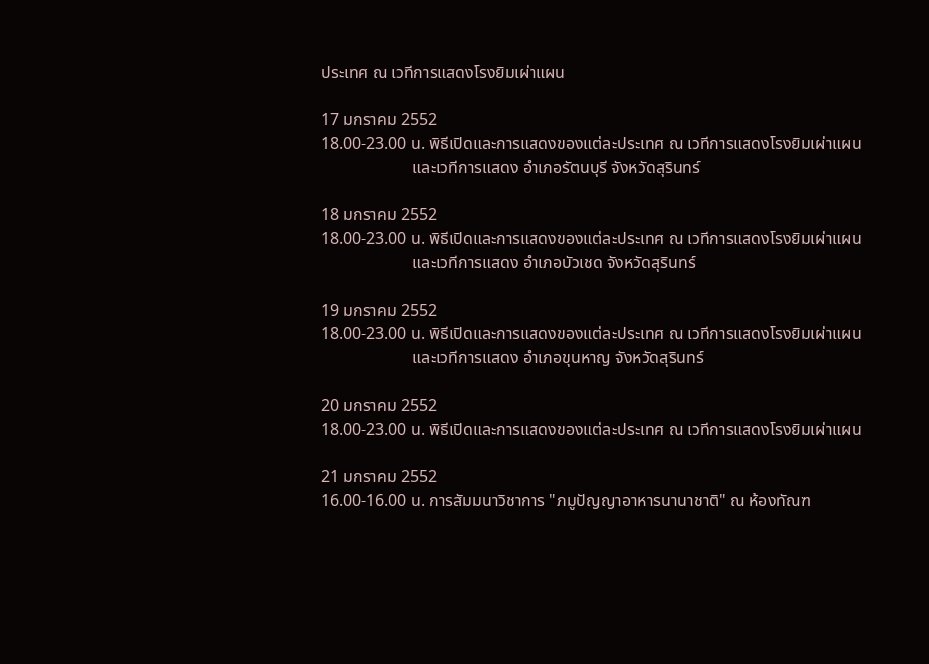ประเทศ ณ เวทีการแสดงโรงยิมเผ่าแผน

17 มกราคม 2552
18.00-23.00 น. พิธีเปิดและการแสดงของแต่ละประเทศ ณ เวทีการแสดงโรงยิมเผ่าแผน
                      และเวทีการแสดง อำเภอรัตนบุรี จังหวัดสุรินทร์

18 มกราคม 2552
18.00-23.00 น. พิธีเปิดและการแสดงของแต่ละประเทศ ณ เวทีการแสดงโรงยิมเผ่าแผน
                      และเวทีการแสดง อำเภอบัวเชด จังหวัดสุรินทร์

19 มกราคม 2552
18.00-23.00 น. พิธีเปิดและการแสดงของแต่ละประเทศ ณ เวทีการแสดงโรงยิมเผ่าแผน
                      และเวทีการแสดง อำเภอขุนหาญ จังหวัดสุรินทร์

20 มกราคม 2552
18.00-23.00 น. พิธีเปิดและการแสดงของแต่ละประเทศ ณ เวทีการแสดงโรงยิมเผ่าแผน

21 มกราคม 2552
16.00-16.00 น. การสัมมนาวิชาการ "ภมูปัญญาอาหารนานาชาติ" ณ ห้องทัณฑ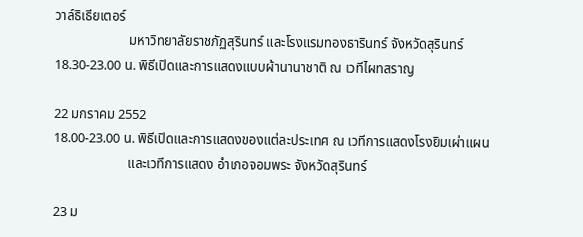วาล์ธิเธียเตอร์
                      มหาวิทยาลัยราชภัฏสุรินทร์ และโรงแรมทองธารินทร์ จังหวัดสุรินทร์
18.30-23.00 น. พิธีเปิดและการแสดงแบบผ้านานาชาติ ณ เวทีไผทสราญ

22 มกราคม 2552
18.00-23.00 น. พิธีเปิดและการแสดงของแต่ละประเทศ ณ เวทีการแสดงโรงยิมเผ่าแผน
                      และเวทีการแสดง อำเภอจอมพระ จังหวัดสุรินทร์

23 ม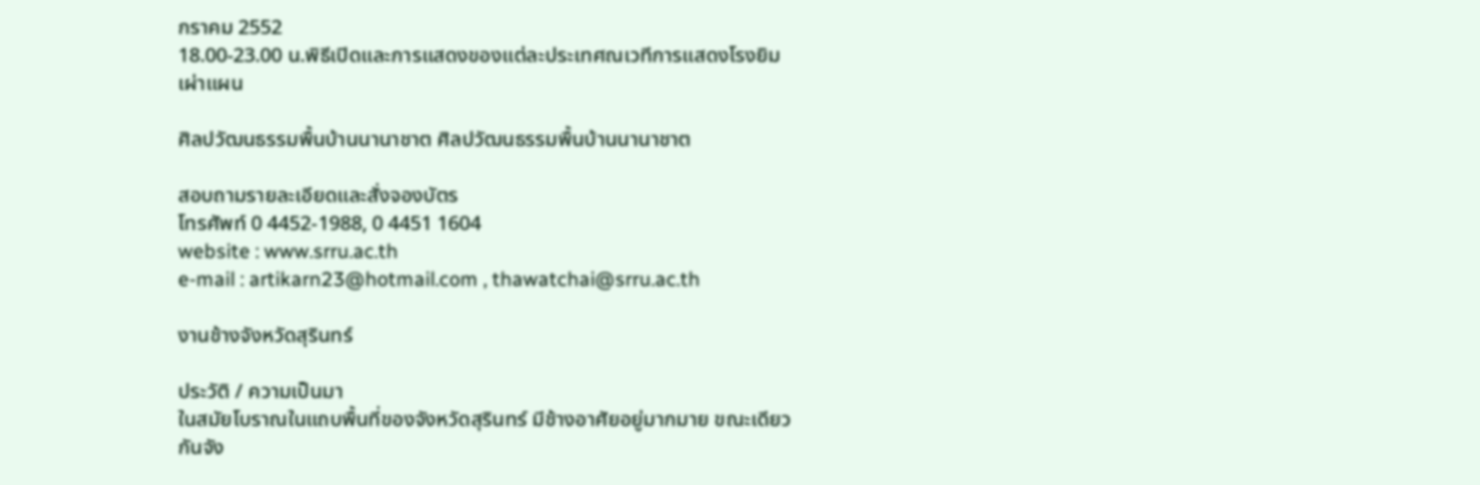กราคม 2552
18.00-23.00 น.พิธีเปิดและการแสดงของแต่ละประเทศณเวทีการแสดงโรงยิมเผ่าแผน

ศิลปวัฒนธรรมพื้นบ้านนานาชาต ศิลปวัฒนธรรมพื้นบ้านนานาชาต

สอบถามรายละเอียดและสั่งจองบัตร
โทรศัพท์ 0 4452-1988, 0 4451 1604
website : www.srru.ac.th
e-mail : artikarn23@hotmail.com , thawatchai@srru.ac.th

งานช้างจังหวัดสุรินทร์

ประวัติ / ความเป็นมา
ในสมัยโบราณในแถบพื้นที่ของจังหวัดสุรินทร์ มีช้างอาศัยอยู่มากมาย ขณะเดียวกันจัง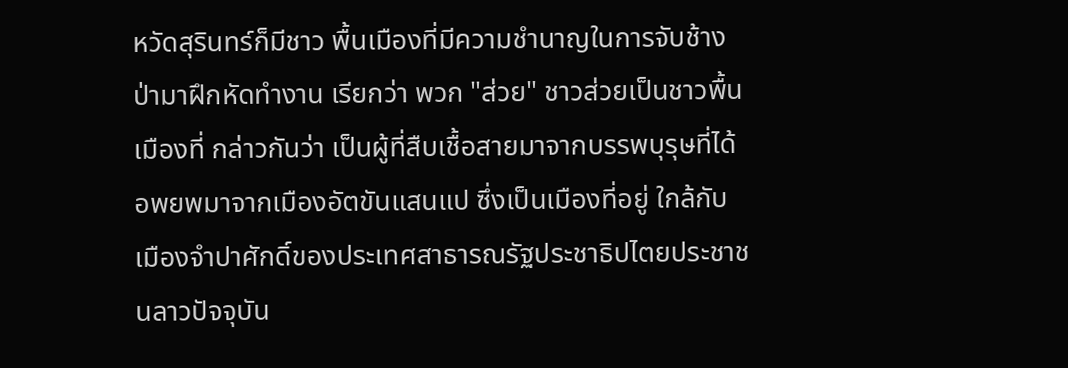หวัดสุรินทร์ก็มีชาว พื้นเมืองที่มีความชำนาญในการจับช้างป่ามาฝึกหัดทำงาน เรียกว่า พวก "ส่วย" ชาวส่วยเป็นชาวพื้นเมืองที่ กล่าวกันว่า เป็นผู้ที่สืบเชื้อสายมาจากบรรพบุรุษที่ได้อพยพมาจากเมืองอัตขันแสนแป ซึ่งเป็นเมืองที่อยู่ ใกล้กับเมืองจำปาศักดิ์ของประเทศสาธารณรัฐประชาธิปไตยประชาชนลาวปัจจุบัน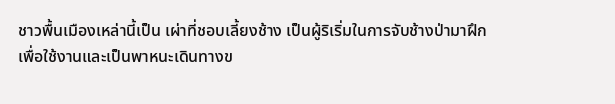ชาวพื้นเมืองเหล่านี้เป็น เผ่าที่ชอบเลี้ยงช้าง เป็นผู้ริเริ่มในการจับช้างป่ามาฝึกเพื่อใช้งานและเป็นพาหนะเดินทางข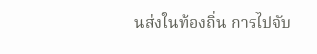นส่งในท้องถิ่น การไปจับ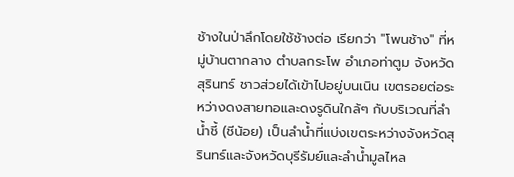ช้างในป่าลึกโดยใช้ช้างต่อ เรียกว่า "โพนช้าง" ที่หมู่บ้านตากลาง ตำบลกระโพ อำเภอท่าตูม จังหวัดสุรินทร์ ชาวส่วยได้เข้าไปอยู่บนเนิน เขตรอยต่อระหว่างดงสายทอและดงรูดินใกล้ๆ กับบริเวณที่ลำ น้ำชี้ (ชีน้อย) เป็นลำน้ำที่แบ่งเขตระหว่างจังหวัดสุรินทร์และจังหวัดบุรีรัมย์และลำน้ำมูลไหล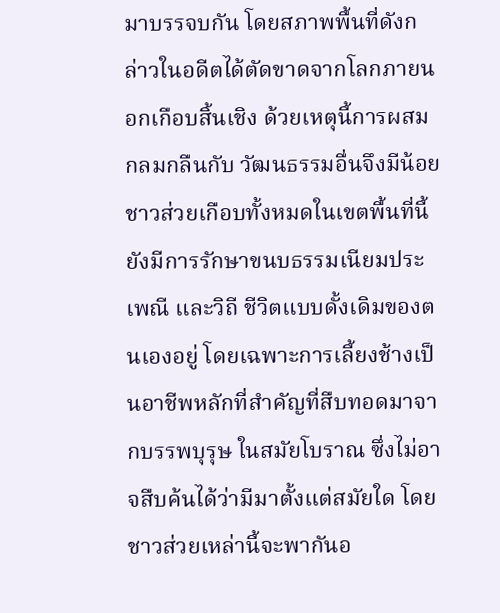มาบรรจบกัน โดยสภาพพื้นที่ดังกล่าวในอดีตได้ตัดขาดจากโลกภายนอกเกือบสิ้นเชิง ด้วยเหตุนี้การผสมกลมกลืนกับ วัฒนธรรมอื่นจึงมีน้อย ชาวส่วยเกือบทั้งหมดในเขตพื้นที่นี้ ยังมีการรักษาขนบธรรมเนียมประเพณี และวิถี ชีวิตแบบดั้งเดิมของตนเองอยู่ โดยเฉพาะการเลี้ยงช้างเป็นอาชีพหลักที่สำคัญที่สืบทอดมาจากบรรพบุรุษ ในสมัยโบราณ ซึ่งไม่อาจสืบค้นได้ว่ามีมาตั้งแต่สมัยใด โดยชาวส่วยเหล่านี้จะพากันอ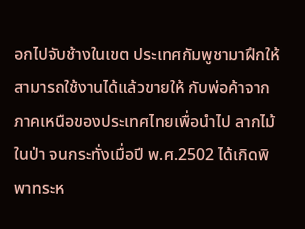อกไปจับช้างในเขต ประเทศกัมพูชามาฝึกให้สามารถใช้งานได้แล้วขายให้ กับพ่อค้าจากภาคเหนือของประเทศไทยเพื่อนำไป ลากไม้ในป่า จนกระทั่งเมื่อปี พ.ศ.2502 ได้เกิดพิพาทระห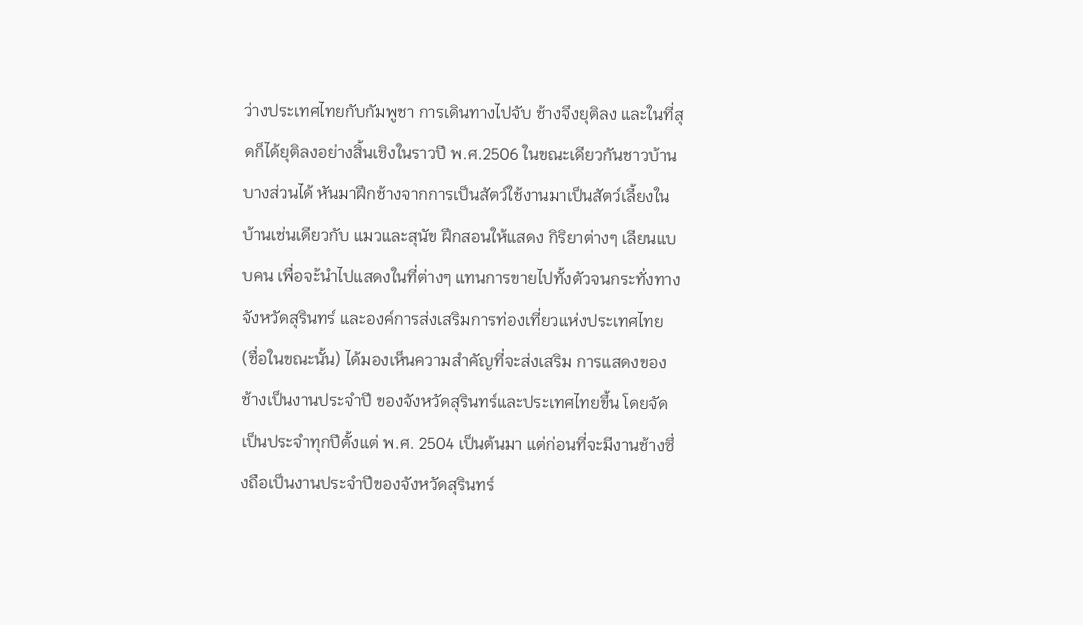ว่างประเทศไทยกับกัมพูชา การเดินทางไปจับ ช้างจึงยุติลง และในที่สุดก็ได้ยุติลงอย่างสิ้นเชิงในราวปี พ.ศ.2506 ในขณะเดียวกันชาวบ้านบางส่วนได้ หันมาฝึกช้างจากการเป็นสัตว์ใช้งานมาเป็นสัตว์เลี้ยงในบ้านเช่นเดียวกับ แมวและสุนัข ฝึกสอนให้แสดง กิริยาต่างๆ เลียนแบบคน เพื่อจะ้นำไปแสดงในที่ต่างๆ แทนการขายไปทั้งตัวจนกระทั่งทางจังหวัดสุรินทร์ และองค์การส่งเสริมการท่องเที่ยวแห่งประเทศไทย (ชื่อในขณะนั้น) ได้มองเห็นความสำคัญที่จะส่งเสริม การแสดงของช้างเป็นงานประจำปี ของจังหวัดสุรินทร์และประเทศไทยขึ้น โดยจัดเป็นประจำทุกปีตั้งแต่ พ.ศ. 2504 เป็นต้นมา แต่ก่อนที่จะมีงานช้างซึ่งถือเป็นงานประจำปีของจังหวัดสุรินทร์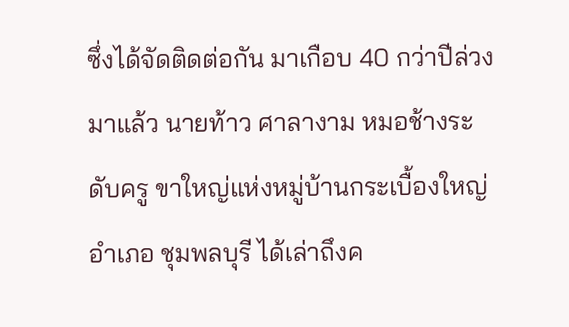ซึ่งได้จัดติดต่อกัน มาเกือบ 40 กว่าปีล่วงมาแล้ว นายท้าว ศาลางาม หมอช้างระดับครู ขาใหญ่แห่งหมู่บ้านกระเบื้องใหญ่ อำเภอ ชุมพลบุรี ได้เล่าถึงค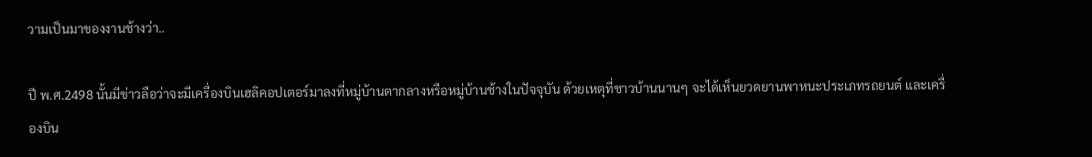วามเป็นมาของงานช้างว่า..

ปี พ.ศ.2498 นั้นมีข่าวลือว่าจะมีเครื่องบินเฮลิคอปเตอร์มาลงที่หมู่บ้านตากลางหรือหมู่บ้านช้างในปัจจุบัน ด้วยเหตุที่ชาวบ้านนานๆ จะได้เห็นยวดยานพาหนะประเภทรถยนต์ และเครื่องบิน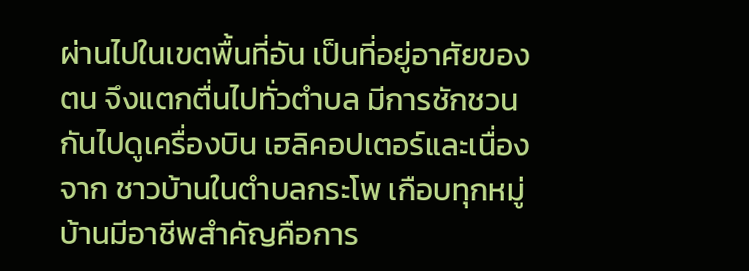ผ่านไปในเขตพื้นที่อัน เป็นที่อยู่อาศัยของตน จึงแตกตื่นไปทั่วตำบล มีการชักชวนกันไปดูเครื่องบิน เฮลิคอปเตอร์และเนื่องจาก ชาวบ้านในตำบลกระโพ เกือบทุกหมู่บ้านมีอาชีพสำคัญคือการ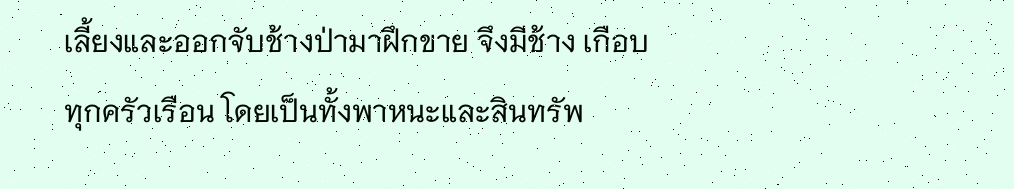เลี้ยงและออกจับช้างป่ามาฝึกขาย จึงมีช้าง เกือบทุกครัวเรือน โดยเป็นทั้งพาหนะและสินทรัพ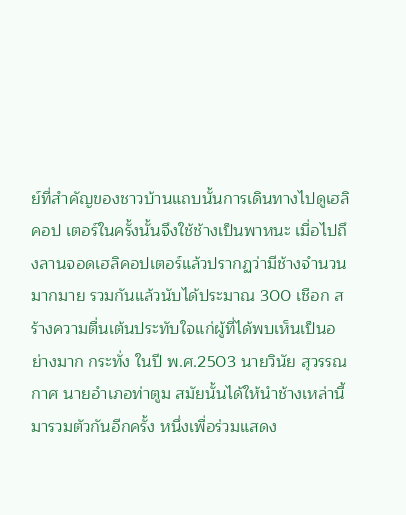ย์ที่สำคัญของชาวบ้านแถบนั้นการเดินทางไปดูเฮลิคอป เตอร์ในครั้งนั้นจึงใช้ช้างเป็นพาหนะ เมื่อไปถึงลานจอดเฮลิคอปเตอร์แล้วปรากฏว่ามีช้างจำนวนมากมาย รวมกันแล้วนับได้ประมาณ 300 เชือก สร้างความตื่นเต้นประทับใจแก่ผู้ที่ได้พบเห็นเป็นอย่างมาก กระทั่ง ในปี พ.ศ.2503 นายวินัย สุวรรณกาศ นายอำเภอท่าตูม สมัยนั้นได้ให้นำช้างเหล่านี้มารวมตัวกันอีกครั้ง หนึ่งเพื่อร่วมแสดง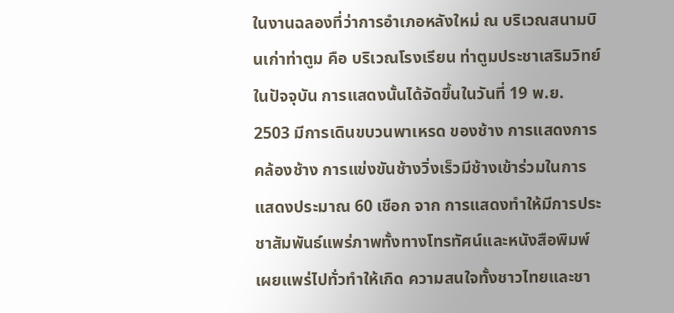ในงานฉลองที่ว่าการอำเภอหลังใหม่ ณ บริเวณสนามบินเก่าท่าตูม คือ บริเวณโรงเรียน ท่าตูมประชาเสริมวิทย์ในปัจจุบัน การแสดงนั้นได้จัดขึ้นในวันที่ 19 พ.ย. 2503 มีการเดินขบวนพาเหรด ของช้าง การแสดงการคล้องช้าง การแข่งขันช้างวิ่งเร็วมีช้างเข้าร่วมในการแสดงประมาณ 60 เชือก จาก การแสดงทำให้มีการประชาสัมพันธ์แพร่ภาพทั้งทางโทรทัศน์และหนังสือพิมพ์เผยแพร่ไปทั่วทำให้เกิด ความสนใจทั้งชาวไทยและชา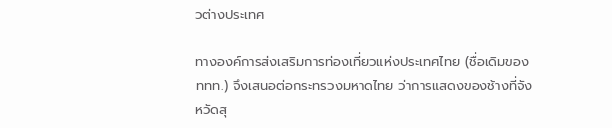วต่างประเทศ

ทางองค์การส่งเสริมการท่องเที่ยวแห่งประเทศไทย (ชื่อเดิมของ ททท.) จึงเสนอต่อกระทรวงมหาดไทย ว่าการแสดงของช้างที่จังหวัดสุ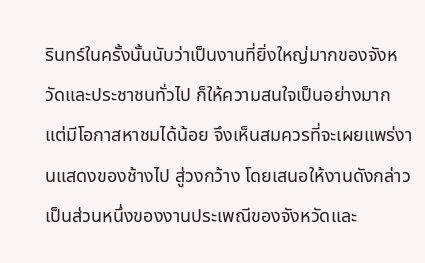รินทร์ในครั้งนั้นนับว่าเป็นงานที่ยิ่งใหญ่มากของจังหวัดและประชาชนทั่วไป ก็ให้ความสนใจเป็นอย่างมาก แต่มีโอกาสหาชมได้น้อย จึงเห็นสมควรที่จะเผยแพร่งานแสดงของช้างไป สู่วงกว้าง โดยเสนอให้งานดังกล่าวเป็นส่วนหนึ่งของงานประเพณีของจังหวัดและ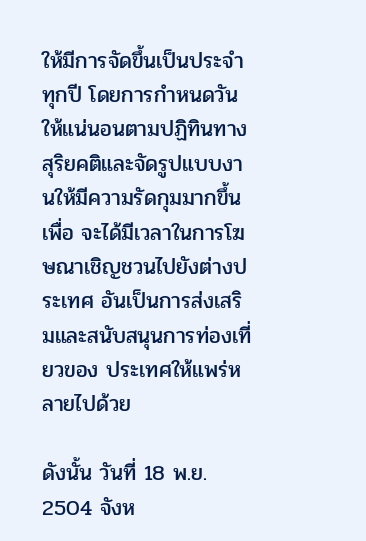ให้มีการจัดขึ้นเป็นประจำ ทุกปี โดยการกำหนดวันให้แน่นอนตามปฏิทินทางสุริยคติและจัดรูปแบบงานให้มีความรัดกุมมากขึ้นเพื่อ จะได้มีเวลาในการโฆษณาเชิญชวนไปยังต่างประเทศ อันเป็นการส่งเสริมและสนับสนุนการท่องเที่ยวของ ประเทศให้แพร่หลายไปด้วย

ดังนั้น วันที่ 18 พ.ย. 2504 จังห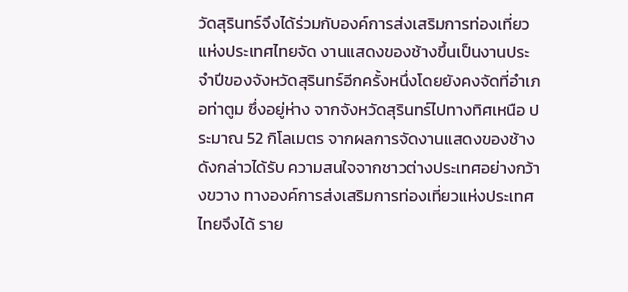วัดสุรินทร์จึงได้ร่วมกับองค์การส่งเสริมการท่องเที่ยวแห่งประเทศไทยจัด งานแสดงของช้างขึ้นเป็นงานประจำปีของจังหวัดสุรินทร์อีกครั้งหนึ่งโดยยังคงจัดที่อำเภอท่าตูม ซึ่งอยู่ห่าง จากจังหวัดสุรินทร์ไปทางทิศเหนือ ประมาณ 52 กิโลเมตร จากผลการจัดงานแสดงของช้างดังกล่าวได้รับ ความสนใจจากชาวต่างประเทศอย่างกว้างขวาง ทางองค์การส่งเสริมการท่องเที่ยวแห่งประเทศไทยจึงได้ ราย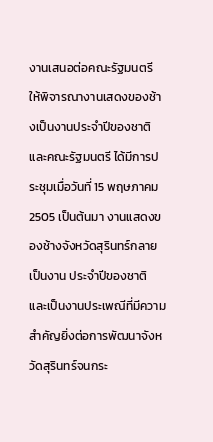งานเสนอต่อคณะรัฐมนตรี ให้พิจารณางานเสดงของช้างเป็นงานประจำปีของชาติ และคณะรัฐมนตรี ได้มีการประชุมเมื่อวันที่ 15 พฤษภาคม 2505 เป็นต้นมา งานแสดงของช้างจังหวัดสุรินทร์กลายเป็นงาน ประจำปีของชาติ และเป็นงานประเพณีที่มีความสำคัญยิ่งต่อการพัฒนาจังหวัดสุรินทร์จนกระ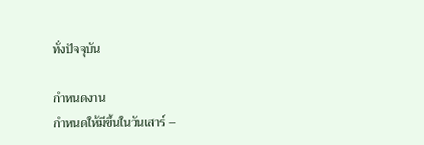ทั่งปัจจุบัน

กำหนดงาน
กำหนดให้มีขึ้นในวันเสาร์ –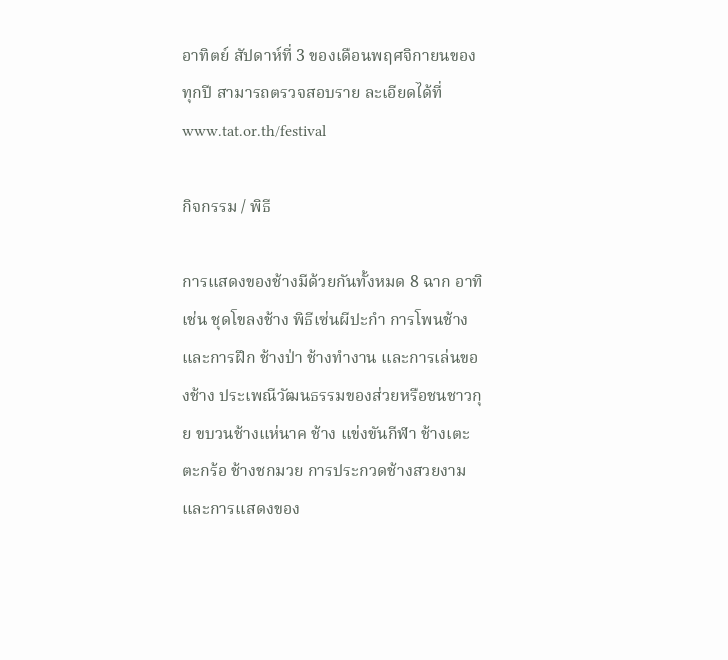อาทิตย์ สัปดาห์ที่ 3 ของเดือนพฤศจิกายนของทุกปี สามารถตรวจสอบราย ละเอียดได้ที่  www.tat.or.th/festival

กิจกรรม / พิธี

การแสดงของช้างมีด้วยกันทั้งหมด 8 ฉาก อาทิเช่น ชุดโขลงช้าง พิธีเซ่นผีปะกำ การโพนช้าง และการฝึก ช้างป่า ช้างทำงาน และการเล่นของช้าง ประเพณีวัฒนธรรมของส่วยหรือชนชาวกุย ขบวนช้างแห่นาค ช้าง แข่งขันกีฬา ช้างเตะตะกร้อ ช้างชกมวย การประกวดช้างสวยงามและการแสดงของ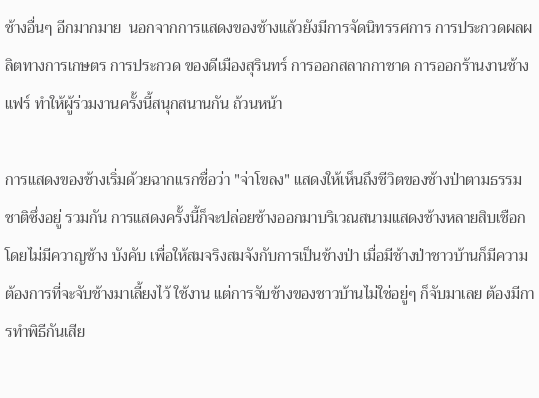ช้างอื่นๆ อีกมากมาย  นอกจากการแสดงของช้างแล้วยังมีการจัดนิทรรศการ การประกวดผลผลิตทางการเกษตร การประกวด ของดีเมืองสุรินทร์ การออกสลากกาชาด การออกร้านงานช้างแฟร์ ทำให้ผู้ร่วมงานครั้งนี้สนุกสนานกัน ถ้วนหน้า

การแสดงของช้างเริ่มด้วยฉากแรกชื่อว่า "จ่าโขลง" แสดงให้เห็นถึงชีวิตของช้างป่าตามธรรมชาติซึ่งอยู่ รวมกัน การแสดงครั้งนี้ก็จะปล่อยช้างออกมาบริเวณสนามแสดงช้างหลายสิบเชือก โดยไม่มีควาญช้าง บังคับ เพื่อให้สมจริงสมจังกับการเป็นช้างป่า เมื่อมีช้างป่าชาวบ้านก็มีความต้องการที่จะจับช้างมาเลี้ยงไว้ ใช้งาน แต่การจับช้างของชาวบ้านไม่ใช่อยู่ๆ ก็จับมาเลย ต้องมีการทำพิธีกันเสีย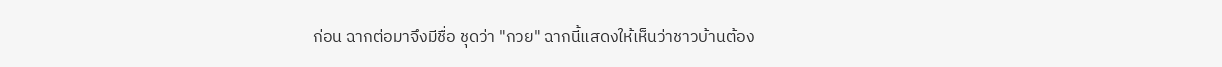ก่อน ฉากต่อมาจึงมีชื่อ ชุดว่า "กวย" ฉากนี้แสดงให้เห็นว่าชาวบ้านต้อง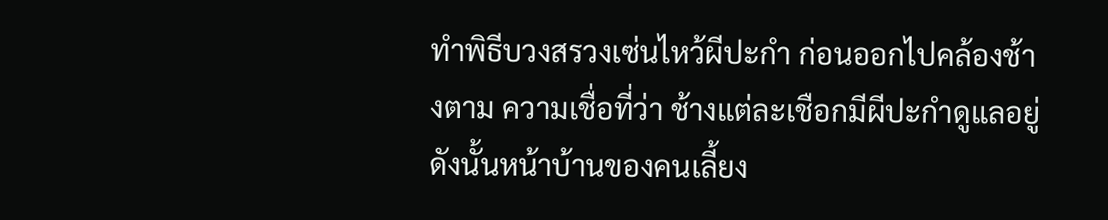ทำพิธีบวงสรวงเซ่นไหว้ผีปะกำ ก่อนออกไปคล้องช้างตาม ความเชื่อที่ว่า ช้างแต่ละเชือกมีผีปะกำดูแลอยู่ ดังนั้นหน้าบ้านของคนเลี้ยง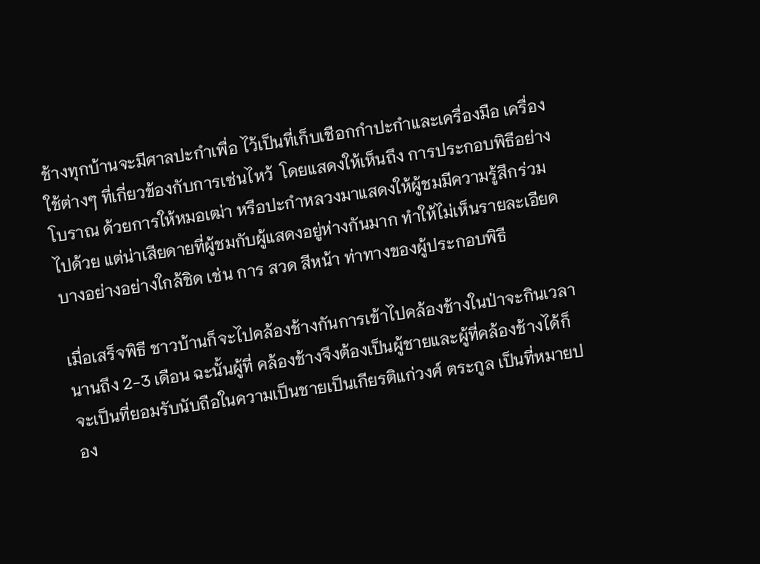ช้างทุกบ้านจะมีศาลปะกำเพื่อ ไว้เป็นที่เก็บเชือกกำปะกำและเครื่องมือ เครื่องใช้ต่างๆ ที่เกี่ยวข้องกับการเซ่นไหว้  โดยแสดงให้เห็นถึง การประกอบพิธีอย่างโบราณ ด้วยการให้หมอเฒ่า หรือปะกำหลวงมาแสดงให้ผู้ชมมีความรู้สึกร่วมไปด้วย แต่น่าเสียดายที่ผู้ชมกับผู้แสดงอยู่ห่างกันมาก ทำให้ไม่เห็นรายละเอียดบางอย่างอย่างใกล้ชิด เช่น การ สวด สีหน้า ท่าทางของผู้ประกอบพิธี

เมื่อเสร็จพิธี ชาวบ้านก็จะไปคล้องช้างกันการเข้าไปคล้องช้างในป่าจะกินเวลานานถึง 2-3 เดือน ฉะนั้นผู้ที่ คล้องช้างจึงต้องเป็นผู้ชายและผู้ที่คล้องช้างได้ก็จะเป็นที่ยอมรับนับถือในความเป็นชายเป็นเกียรติแก่วงศ์ ตระกูล เป็นที่หมายปอง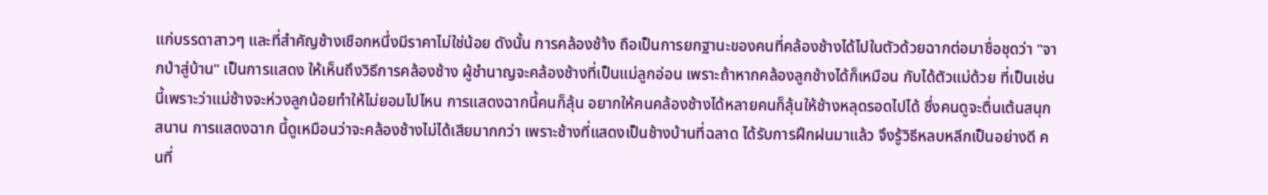แก่บรรดาสาวๆ และที่สำคัญช้างเชือกหนึ่งมีราคาไม่ใช่น้อย ดังนั้น การคล้องช้า้ง ถือเป็นการยกฐานะของคนที่คล้องช้างได้ไปในตัวด้วยฉากต่อมาชื่อชุดว่า "จากป่าสู่บ้าน" เป็นการแสดง ให้เห็นถึงวิธีการคล้องช้าง ผู้ชำนาญจะคล้องช้างที่เป็นแม่ลูกอ่อน เพราะถ้าหากคล้องลูกช้างได้ก็เหมือน กับได้ตัวแม่ด้วย ที่เป็นเช่นนี้เพราะว่าแม่ช้างจะห่วงลูกน้อยทำให้ไม่ยอมไปไหน การแสดงฉากนี้คนก็ลุ้น อยากให้คนคล้องช้างได้หลายคนก็ลุ้นให้ช้างหลุดรอดไปได้ ซึ่งคนดูจะตื่นเต้นสนุกสนาน การแสดงฉาก นี้ดูเหมือนว่าจะคล้องช้างไม่ได้เสียมากกว่า เพราะช้างที่แสดงเป็นช้างบ้านที่ฉลาด ได้รับการฝึกฝนมาแล้ว จึงรู้วิธีหลบหลีกเป็นอย่างดี คนที่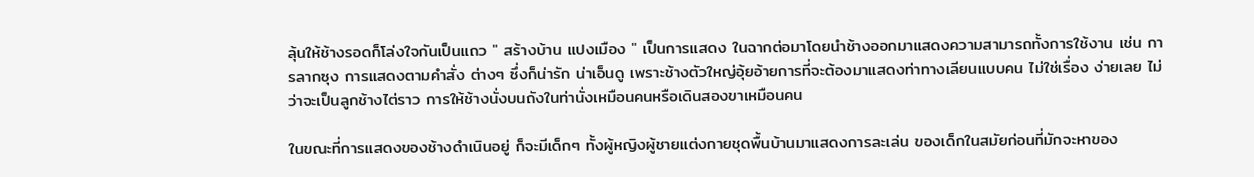ลุ้นให้ช้างรอดก็โล่งใจกันเป็นแถว " สร้างบ้าน แปงเมือง " เป็นการแสดง ในฉากต่อมาโดยนำช้างออกมาแสดงความสามารถทั้งการใช้งาน เช่น การลากซุง การแสดงตามคำสั่ง ต่างๆ ซึ่งก็น่ารัก น่าเอ็นดู เพราะช้างตัวใหญ่อุ้ยอ้ายการที่จะต้องมาแสดงท่าทางเลียนแบบคน ไม่ใช่เรื่อง ง่ายเลย ไม่ว่าจะเป็นลูกช้างไต่ราว การให้ช้างนั่งบนถังในท่านั่งเหมือนคนหรือเดินสองขาเหมือนคน

ในขณะที่การแสดงของช้างดำเนินอยู่ ก็จะมีเด็กๆ ทั้งผู้หญิงผู้ชายแต่งกายชุดพื้นบ้านมาแสดงการละเล่น ของเด็กในสมัยก่อนที่มักจะหาของ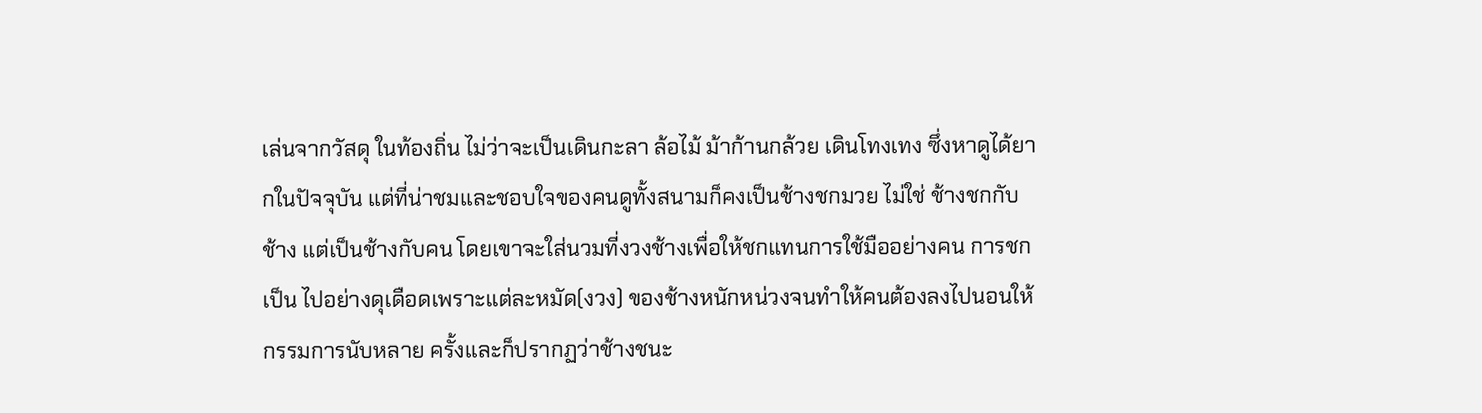เล่นจากวัสดุ ในท้องถิ่น ไม่ว่าจะเป็นเดินกะลา ล้อไม้ ม้าก้านกล้วย เดินโทงเทง ซึ่งหาดูได้ยากในปัจจุบัน แต่ที่น่าชมและชอบใจของคนดูทั้งสนามก็คงเป็นช้างชกมวย ไม่ใช่ ช้างชกกับช้าง แต่เป็นช้างกับคน โดยเขาจะใส่นวมที่งวงช้างเพื่อให้ชกแทนการใช้มืออย่างคน การชกเป็น ไปอย่างดุเดือดเพราะแต่ละหมัด(งวง) ของช้างหนักหน่วงจนทำให้คนต้องลงไปนอนให้กรรมการนับหลาย ครั้งและก็ปรากฏว่าช้างชนะ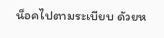น็อคไปตามระเบียบ ดัวยห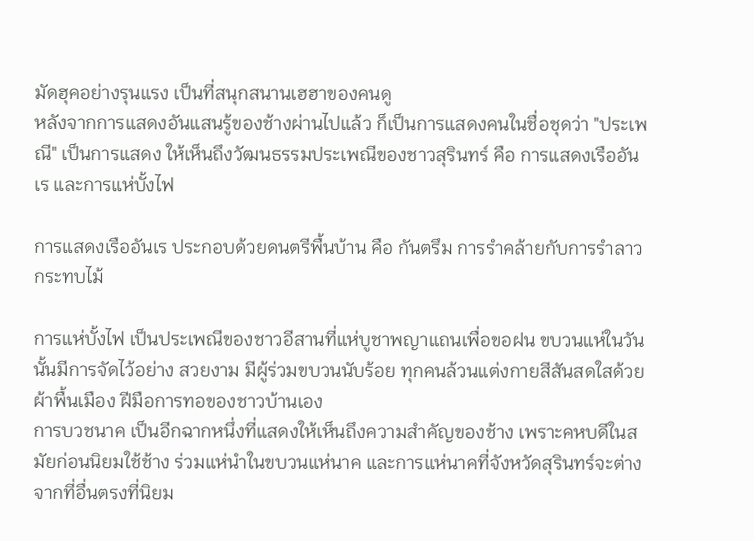มัดฮุคอย่างรุนแรง เป็นที่สนุกสนานเฮฮาของคนดู
หลังจากการแสดงอันแสนรู้ของช้างผ่านไปแล้ว ก็เป็นการแสดงคนในชื่อชุดว่า "ประเพณี" เป็นการแสดง ให้เห็นถึงวัฒนธรรมประเพณีของชาวสุรินทร์ คือ การแสดงเรืออันเร และการแห่บั้งไฟ

การแสดงเรืออันเร ประกอบด้วยดนตรีพื้นบ้าน คือ กันตรึม การรำคล้ายกับการรำลาวกระทบไม้

การแห่บั้งไฟ เป็นประเพณีของชาวอีสานที่แห่บูชาพญาแถนเพื่อขอฝน ขบวนแห่ในวันนั้นมีการจัดไว้อย่าง สวยงาม มีผู้ร่วมขบวนนับร้อย ทุกคนล้วนแต่งกายสีสันสดใสด้วยผ้าพื้นเมือง ฝีมือการทอของชาวบ้านเอง
การบวชนาค เป็นอีกฉากหนึ่งที่แสดงให้เห็นถึงความสำคัญของช้าง เพราะคหบดีในสมัยก่อนนิยมใช้ช้าง ร่วมแห่นำในขบวนแห่นาค และการแห่นาคที่จังหวัดสุรินทร์จะต่างจากที่อื่นตรงที่นิยม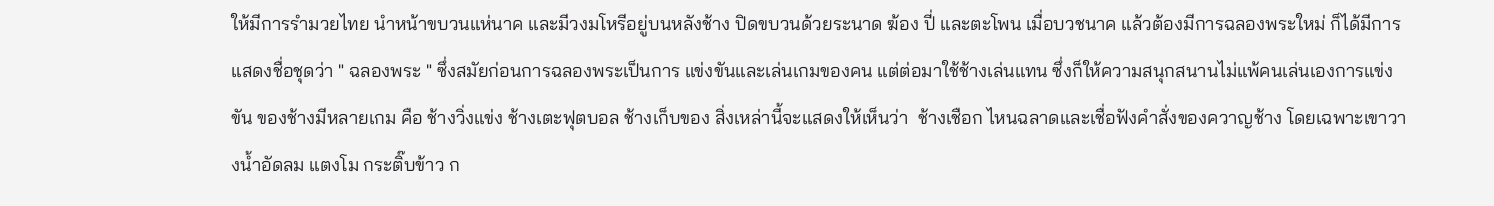ให้มีการรำมวยไทย นำหน้าขบวนแห่นาค และมีวงมโหรีอยู่บนหลังช้าง ปิดขบวนด้วยระนาด ฆ้อง ปี่ และตะโพน เมื่อบวชนาค แล้วต้องมีการฉลองพระใหม่ ก็ได้มีการแสดงชื่อชุดว่า " ฉลองพระ " ซึ่งสมัยก่อนการฉลองพระเป็นการ แข่งขันและเล่นเกมของคน แต่ต่อมาใช้ช้างเล่นแทน ซึ่งก็ให้ความสนุกสนานไม่แพ้คนเล่นเองการแข่งขัน ของช้างมีหลายเกม คือ ช้างวิ่งแข่ง ช้างเตะฟุตบอล ช้างเก็บของ สิ่งเหล่านี้จะแสดงให้เห็นว่า  ช้างเชือก ไหนฉลาดและเชื่อฟังคำสั่งของควาญช้าง โดยเฉพาะเขาวางน้ำอัดลม แตงโม กระติ๊บข้าว ก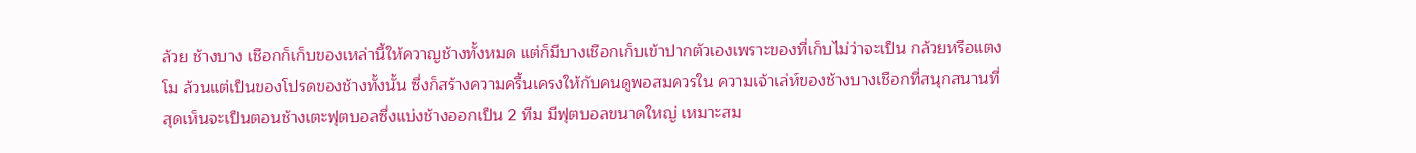ล้วย ช้างบาง เชือกก็เก็บของเหล่านี้ให้ควาญช้างทั้งหมด แต่ก็มีบางเชือกเก็บเข้าปากตัวเองเพราะของที่เก็บไม่ว่าจะเป็น กล้วยหรือแตงโม ล้วนแต่เป็นของโปรดของช้างทั้งนั้น ซึ่งก็สร้างความครื้นเครงให้กับคนดูพอสมควรใน ความเจ้าเล่ห์ของช้างบางเชือกที่สนุกสนานที่สุดเห็นจะเป็นตอนช้างเตะฟุตบอลซึ่งแบ่งช้างออกเป็น 2 ทีม มีฟุตบอลขนาดใหญ่ เหมาะสม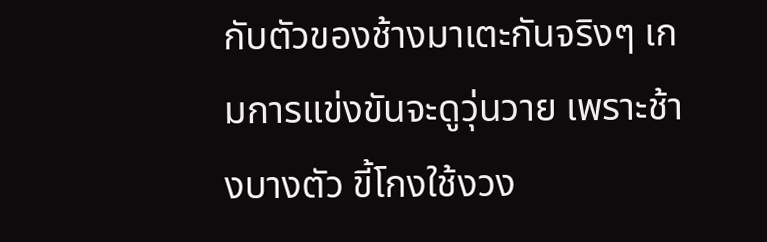กับตัวของช้างมาเตะกันจริงๆ เกมการแข่งขันจะดูวุ่นวาย เพราะช้างบางตัว ขี้โกงใช้งวง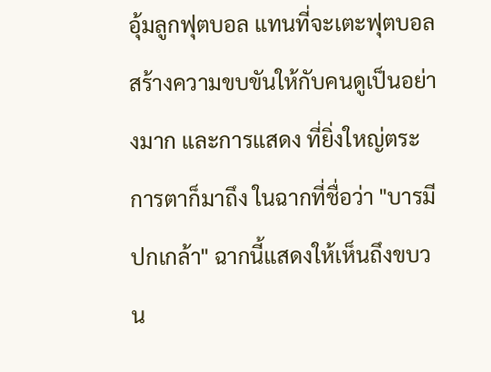อุ้มลูกฟุตบอล แทนที่จะเตะฟุตบอล สร้างความขบขันให้กับคนดูเป็นอย่างมาก และการแสดง ที่ยิ่งใหญ่ตระการตาก็มาถึง ในฉากที่ชื่อว่า "บารมีปกเกล้า" ฉากนี้แสดงให้เห็นถึงขบวน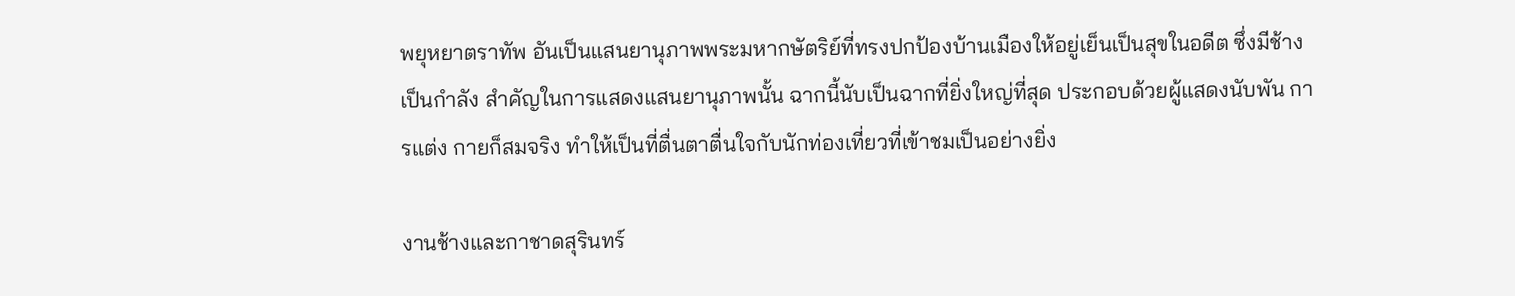พยุหยาตราทัพ อันเป็นแสนยานุภาพพระมหากษัตริย์ที่ทรงปกป้องบ้านเมืองให้อยู่เย็นเป็นสุขในอดีต ซึ่งมีช้างเป็นกำลัง สำคัญในการแสดงแสนยานุภาพนั้น ฉากนี้นับเป็นฉากที่ยิ่งใหญ่ที่สุด ประกอบด้วยผู้แสดงนับพัน การแต่ง กายก็สมจริง ทำให้เป็นที่ตื่นตาตื่นใจกับนักท่องเที่ยวที่เข้าชมเป็นอย่างยิ่ง

งานช้างและกาชาดสุรินทร์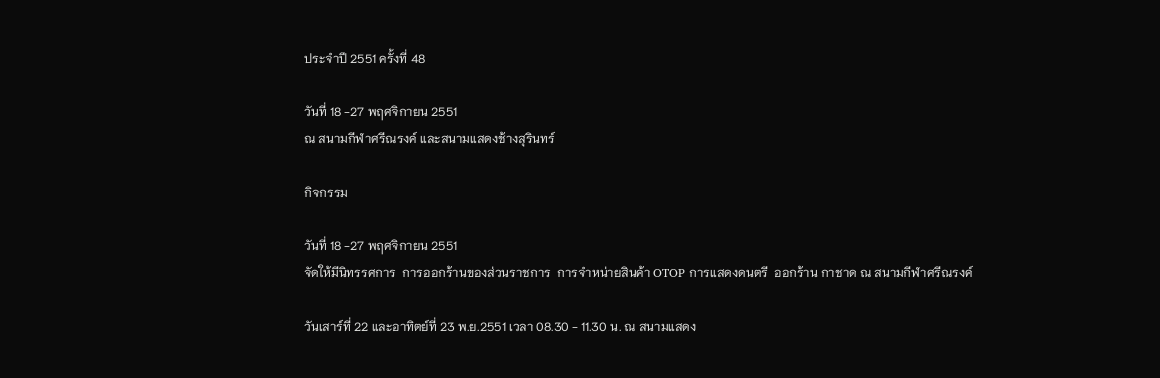ประจำปี 2551 ครั้งที่ 48

วันที่ 18 -27 พฤศจิกายน 2551
ณ สนามกีฬาศรีณรงค์ และสนามแสดงช้างสุรินทร์

กิจกรรม

วันที่ 18 -27 พฤศจิกายน 2551
จัดให้มีนิทรรศการ  การออกร้านของส่วนราชการ  การจำหน่ายสินค้า OTOP การแสดงดนตรี  ออกร้าน กาชาด ณ สนามกีฬาศรีณรงค์

วันเสาร์ที่ 22 และอาทิตย์ที่ 23 พ.ย.2551 เวลา 08.30 - 11.30 น. ณ สนามแสดง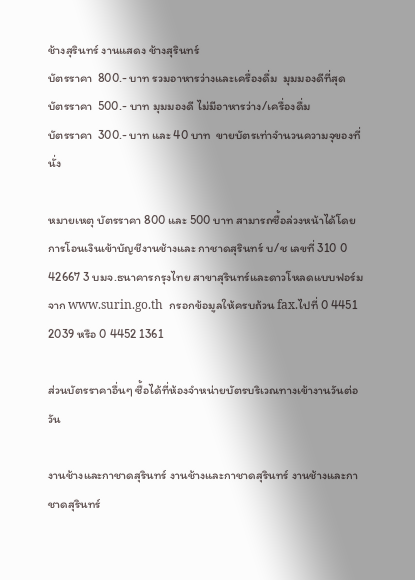ช้างสุรินทร์ งานแสดง ช้างสุรินทร์
บัตรราคา  800.- บาท รวมอาหารว่างและเครื่องดื่ม  มุมมองดีที่สุด
บัตรราคา  500.- บาท มุมมองดี ไม่มีอาหารว่าง/เครื่องดื่ม
บัตรราคา  300.- บาท และ 40 บาท  ขายบัตรเท่าจำนวนความจุของที่นั่ง

หมายเหตุ บัตรราคา 800 และ 500 บาท สามารถซื้อล่วงหน้าได้โดยการโอนเงินเข้าบัญชีงานช้างและ กาชาดสุรินทร์ บ/ช เลขที่ 310 0 42667 3 บมจ.ธนาคารกรุงไทย สาขาสุรินทร์และดาวโหลดแบบฟอร์ม จาก www.surin.go.th  กรอกข้อมูลให้ครบถ้วน fax.ไปที่ 0 4451 2039 หรือ 0 4452 1361

ส่วนบัตรราคาอื่นๆ ซื้อได้ที่ห้องจำหน่ายบัตรบริเวณทางเข้างานวันต่อวัน

งานช้างและกาชาดสุรินทร์ งานช้างและกาชาดสุรินทร์ งานช้างและกาชาดสุรินทร์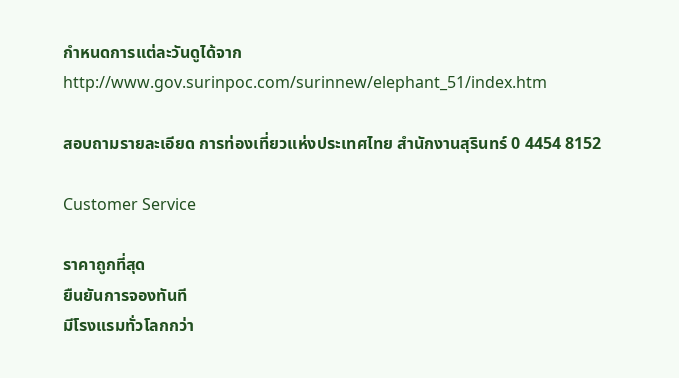กำหนดการแต่ละวันดูได้จาก
http://www.gov.surinpoc.com/surinnew/elephant_51/index.htm

สอบถามรายละเอียด การท่องเที่ยวแห่งประเทศไทย สำนักงานสุรินทร์ 0 4454 8152

Customer Service

ราคาถูกที่สุด
ยืนยันการจองทันที
มีโรงแรมทั่วโลกกว่า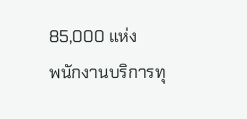85,000 แห่ง
พนักงานบริการทุ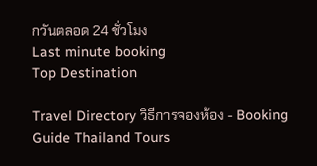กวันตลอด 24 ชั่วโมง
Last minute booking
Top Destination

Travel Directory วิธีการจองห้อง - Booking Guide Thailand Tours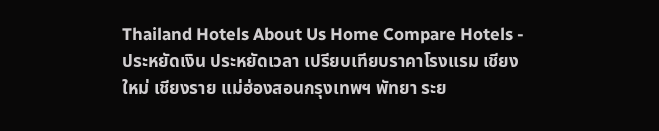Thailand Hotels About Us Home Compare Hotels - ประหยัดเงิน ประหยัดเวลา เปรียบเทียบราคาโรงแรม เชียงใหม่ เชียงราย แม่ฮ่องสอนกรุงเทพฯ พัทยา ระย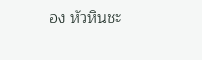อง หัวหินชะ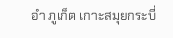อำ ภูเก็ต เกาะสมุยกระบี่